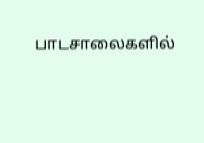பாடசாலைகளில்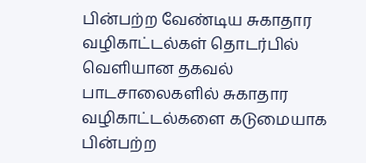பின்பற்ற வேண்டிய சுகாதார வழிகாட்டல்கள் தொடர்பில் வெளியான தகவல்
பாடசாலைகளில் சுகாதார வழிகாட்டல்களை கடுமையாக பின்பற்ற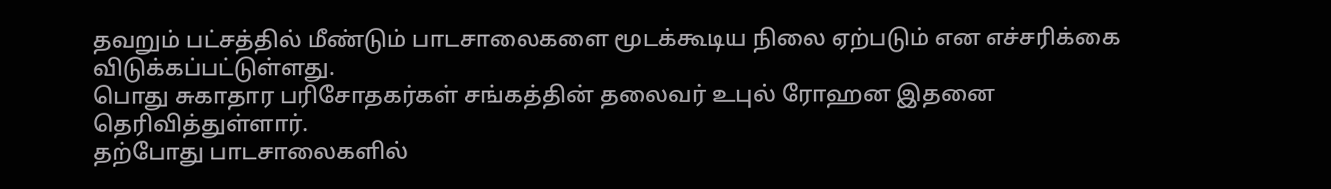தவறும் பட்சத்தில் மீண்டும் பாடசாலைகளை மூடக்கூடிய நிலை ஏற்படும் என எச்சரிக்கை விடுக்கப்பட்டுள்ளது.
பொது சுகாதார பரிசோதகர்கள் சங்கத்தின் தலைவர் உபுல் ரோஹன இதனை தெரிவித்துள்ளார்.
தற்போது பாடசாலைகளில்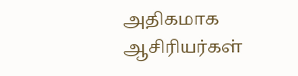அதிகமாக ஆசிரியர்கள்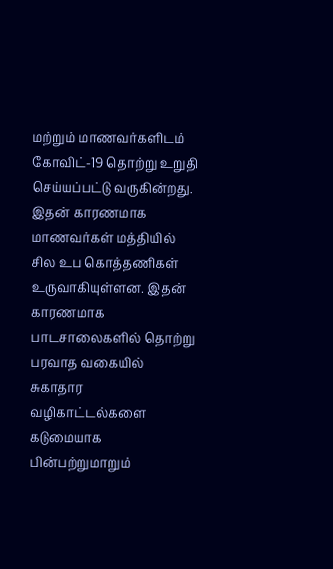மற்றும் மாணவர்களிடம் கோவிட்-19 தொற்று உறுதி செய்யப்பட்டு வருகின்றது.
இதன் காரணமாக மாணவர்கள் மத்தியில் சில உப கொத்தணிகள் உருவாகியுள்ளன. இதன் காரணமாக பாடசாலைகளில் தொற்று பரவாத வகையில் சுகாதார வழிகாட்டல்களை கடுமையாக பின்பற்றுமாறும்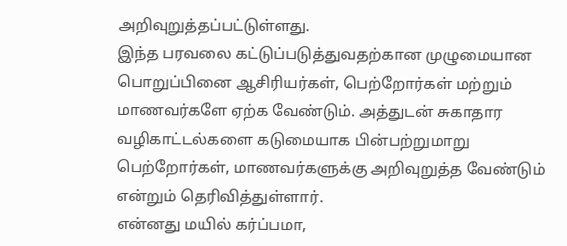அறிவுறுத்தப்பட்டுள்ளது.
இந்த பரவலை கட்டுப்படுத்துவதற்கான முழுமையான பொறுப்பினை ஆசிரியர்கள், பெற்றோர்கள் மற்றும் மாணவர்களே ஏற்க வேண்டும். அத்துடன் சுகாதார வழிகாட்டல்களை கடுமையாக பின்பற்றுமாறு பெற்றோர்கள், மாணவர்களுக்கு அறிவுறுத்த வேண்டும் என்றும் தெரிவித்துள்ளார்.
என்னது மயில் கர்ப்பமா,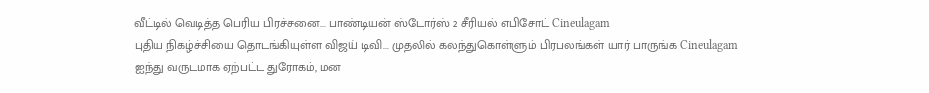வீட்டில் வெடித்த பெரிய பிரச்சனை... பாண்டியன் ஸ்டோர்ஸ் 2 சீரியல் எபிசோட் Cineulagam
புதிய நிகழ்ச்சியை தொடங்கியுள்ள விஜய் டிவி... முதலில் கலந்துகொள்ளும் பிரபலங்கள் யார் பாருங்க Cineulagam
ஐந்து வருடமாக ஏற்பட்ட துரோகம், மன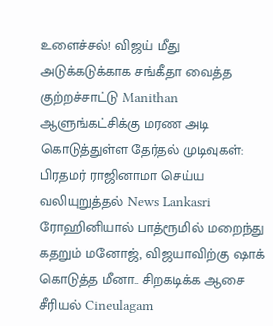உளைச்சல்! விஜய் மீது அடுக்கடுக்காக சங்கீதா வைத்த குற்றச்சாட்டு Manithan
ஆளுங்கட்சிக்கு மரண அடி கொடுத்துள்ள தேர்தல் முடிவுகள்: பிரதமர் ராஜினாமா செய்ய வலியுறுத்தல் News Lankasri
ரோஹினியால் பாத்ரூமில் மறைந்து கதறும் மனோஜ், விஜயாவிற்கு ஷாக் கொடுத்த மீனா.. சிறகடிக்க ஆசை சீரியல் Cineulagam